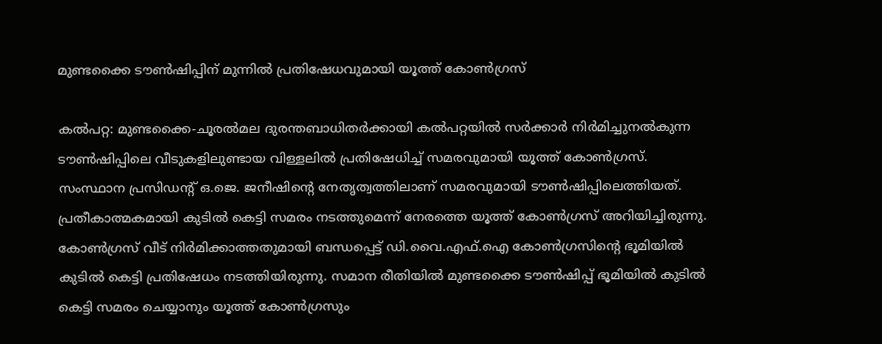മുണ്ടക്കൈ ടൗൺഷിപ്പിന് മുന്നില്‍ പ്രതിഷേധവുമായി യൂത്ത് കോണ്‍ഗ്രസ്

കൽപറ്റ: മുണ്ടക്കൈ-ചൂരൽമല ദുരന്തബാധിതർക്കായി കൽപറ്റയിൽ സർക്കാർ നിർമിച്ചുനൽകുന്ന ടൗൺഷിപ്പിലെ വീടുകളിലുണ്ടായ വിള്ളലിൽ പ്രതിഷേധിച്ച് സമരവുമായി യൂത്ത് കോൺഗ്രസ്. സംസ്ഥാന പ്രസിഡന്റ് ഒ.ജെ. ജനീഷിന്റെ നേതൃത്വത്തിലാണ് സമരവുമായി ടൗൺഷിപ്പിലെത്തിയത്. പ്രതീകാത്മകമായി കുടിൽ കെട്ടി സമരം നടത്തുമെന്ന് നേരത്തെ യൂത്ത് കോൺഗ്രസ് അറിയിച്ചിരുന്നു. കോൺഗ്രസ് വീട് നിർമിക്കാത്തതുമായി ബന്ധപ്പെട്ട് ഡി.വൈ.എഫ്.ഐ കോൺഗ്രസിന്റെ ഭൂമിയിൽ കുടിൽ കെട്ടി പ്രതിഷേധം നടത്തിയിരുന്നു. സമാന രീതിയിൽ മുണ്ടക്കൈ ടൗൺഷിപ്പ് ഭൂമിയിൽ കുടിൽ കെട്ടി സമരം ചെയ്യാനും യൂത്ത് കോൺഗ്രസും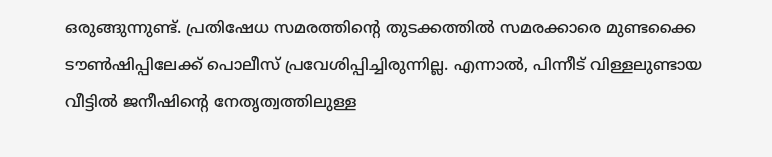ഒരുങ്ങുന്നുണ്ട്. പ്രതിഷേധ സമരത്തിന്റെ തുടക്കത്തിൽ സമരക്കാരെ മുണ്ടക്കൈ ടൗൺഷിപ്പിലേക്ക് പൊലീസ് പ്രവേശിപ്പിച്ചിരുന്നില്ല. എന്നാൽ, പിന്നീട് വിള്ളലുണ്ടായ വീട്ടിൽ ജനീഷിന്റെ നേതൃത്വത്തിലുള്ള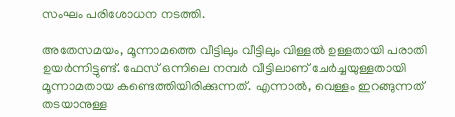സംഘം പരിശോധന നടത്തി.

അതേസമയം, മൂന്നാമത്തെ വീട്ടിലും വീട്ടിലും വിള്ളൽ ഉള്ളതായി പരാതി ഉയർന്നിട്ടുണ്ട്. ഫേസ് ഒന്നിലെ നമ്പർ വീട്ടിലാണ് ചേർച്ചയുള്ളതായി മൂന്നാമതായ കണ്ടെത്തിയിരിക്കുന്നത്. എന്നാൽ, വെള്ളം ഇറങ്ങുന്നത് തടയാനുള്ള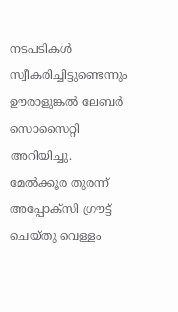നടപടികൾ സ്വീകരിച്ചിട്ടുണ്ടെന്നും ഊരാളുങ്കൽ ലേബർ സൊസൈറ്റി അറിയിച്ചു. മേൽക്കൂര തുരന്ന് അപ്പോക്സി ഗ്രൗട്ട് ചെയ്തു വെള്ളം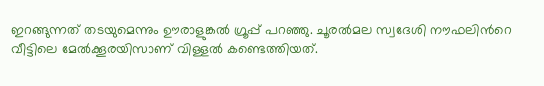ഇറങ്ങുന്നത് തടയുമെന്നും ഊരാളുങ്കൽ ഗ്രൂപ്പ് പറഞ്ഞു. ചൂരല്‍മല സ്വദേശി നൗഫലിന്‍റെ വീട്ടിലെ മേല്‍ക്കൂരയിസാണ് വിള്ളല്‍ കണ്ടെത്തിയത്.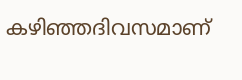കഴിഞ്ഞദിവസമാണ്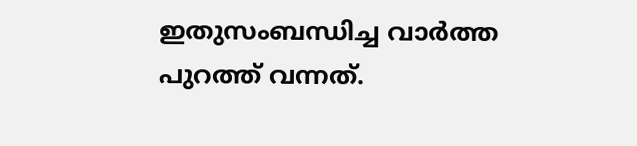ഇതുസംബന്ധിച്ച വാർത്ത പുറത്ത് വന്നത്.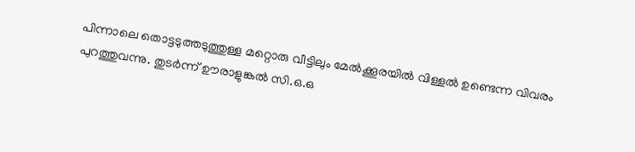പിന്നാലെ തൊട്ടടുത്തടുത്തുള്ള മറ്റൊരു വീട്ടിലും മേല്‍ക്കൂരയില്‍ വിള്ളല്‍ ഉണ്ടെന്ന വിവരം പുറത്തുവന്നു. തുടർന്ന് ഊരാളുങ്കല്‍ സി.ഒ.ഒ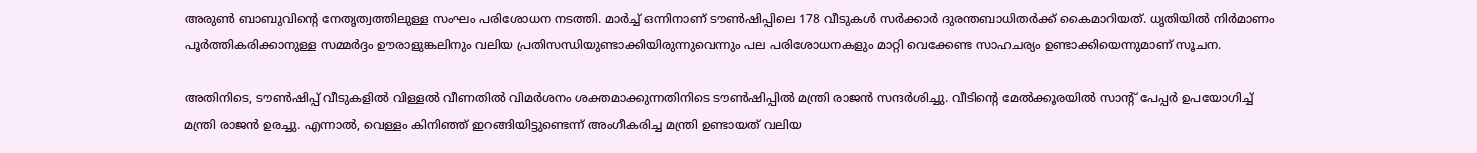അരുണ്‍ ബാബുവിന്‍റെ നേതൃത്വത്തിലുള്ള സംഘം പരിശോധന നടത്തി. മാർച്ച് ഒന്നിനാണ് ടൗണ്‍ഷിപ്പിലെ 178 വീടുകള്‍ സർക്കാർ ദുരന്തബാധിതർക്ക് കൈമാറിയത്. ധൃതിയില്‍ നിർമാണം പൂര്‍ത്തികരിക്കാനുള്ള സമ്മർദ്ദം ഊരാളുങ്കലിനും വലിയ പ്രതിസന്ധിയുണ്ടാക്കിയിരുന്നുവെന്നും പല പരിശോധനകളും മാറ്റി വെക്കേണ്ട സാഹചര്യം ഉണ്ടാക്കിയെന്നുമാണ് സൂചന.

അതിനിടെ, ടൗൺഷിപ്പ് വീടുകളിൽ വിള്ളൽ വീണതിൽ വിമർശനം ശക്തമാക്കുന്നതിനിടെ ടൗൺഷിപ്പിൽ മന്ത്രി രാജൻ സന്ദർശിച്ചു. വീടിന്റെ മേൽക്കൂരയിൽ സാന്റ് പേപ്പർ ഉപയോഗിച്ച് മന്ത്രി രാജൻ ഉരച്ചു. എന്നാൽ, വെള്ളം കിനിഞ്ഞ് ഇറങ്ങിയിട്ടുണ്ടെന്ന് അംഗീകരിച്ച മന്ത്രി ഉണ്ടായത് വലിയ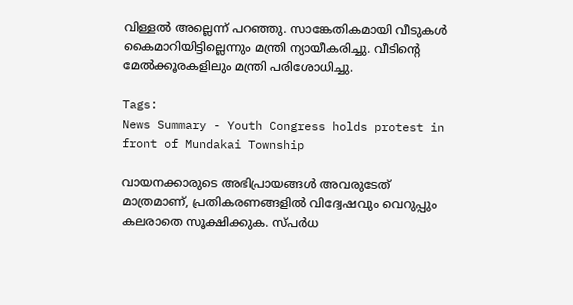വിള്ളൽ അല്ലെന്ന് പറഞ്ഞു. സാങ്കേതികമായി വീടുകൾ കൈമാറിയിട്ടില്ലെന്നും മന്ത്രി ന്യായീകരിച്ചു. വീടിന്റെ മേൽക്കൂരകളിലും മന്ത്രി പരിശോധിച്ചു.

Tags:
News Summary - Youth Congress holds protest in front of Mundakai Township

വായനക്കാരുടെ അഭിപ്രായങ്ങള്‍ അവരുടേത് മാത്രമാണ്, പ്രതികരണങ്ങളിൽ വിദ്വേഷവും വെറുപ്പും കലരാതെ സൂക്ഷിക്കുക. സ്പർധ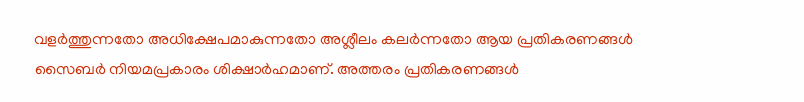വളർത്തുന്നതോ അധിക്ഷേപമാകുന്നതോ അശ്ലീലം കലർന്നതോ ആയ പ്രതികരണങ്ങൾ സൈബർ നിയമപ്രകാരം ശിക്ഷാർഹമാണ്. അത്തരം പ്രതികരണങ്ങൾ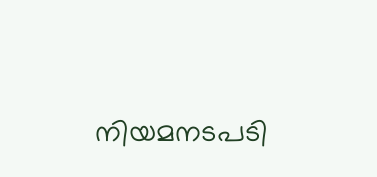നിയമനടപടി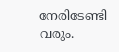നേരിടേണ്ടി വരും.